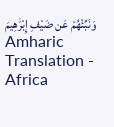وَنَبِّئْهُمْ عَن ضَيْفِ إِبْرَٰهِيمَ Amharic Translation - Africa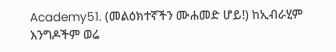Academy51. (መልዕክተኛችን ሙሐመድ ሆይ!) ከኢብራሂም እንግዶችም ወሬ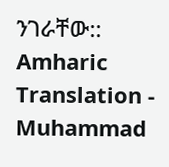ንገራቸው:: Amharic Translation - Muhammad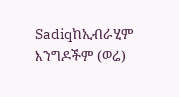Sadiqከኢብራሂም እንግዶችም (ወሬ)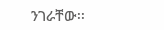ንገራቸው፡፡